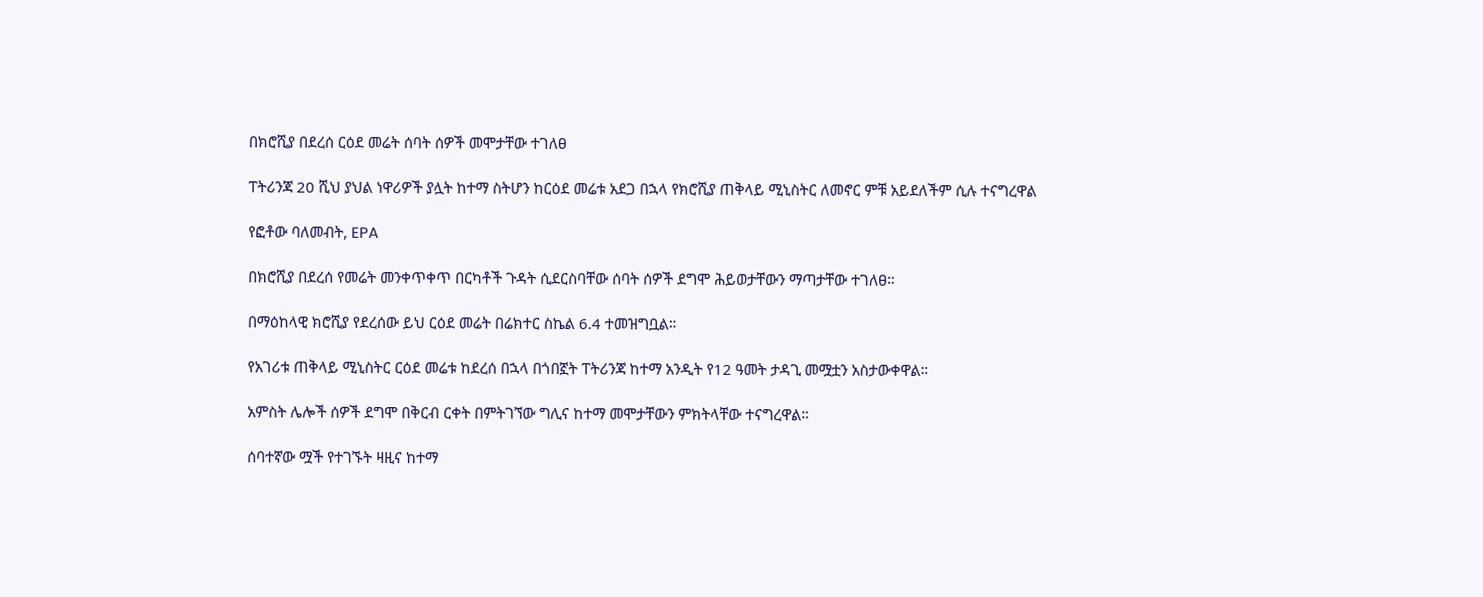በክሮሺያ በደረሰ ርዕደ መሬት ሰባት ሰዎች መሞታቸው ተገለፀ

ፐትሪንጃ 20 ሺህ ያህል ነዋሪዎች ያሏት ከተማ ስትሆን ከርዕደ መሬቱ አደጋ በኋላ የክሮሺያ ጠቅላይ ሚኒስትር ለመኖር ምቹ አይደለችም ሲሉ ተናግረዋል

የፎቶው ባለመብት, EPA

በክሮሺያ በደረሰ የመሬት መንቀጥቀጥ በርካቶች ጉዳት ሲደርስባቸው ሰባት ሰዎች ደግሞ ሕይወታቸውን ማጣታቸው ተገለፀ።

በማዕከላዊ ክሮሺያ የደረሰው ይህ ርዕደ መሬት በሬክተር ስኬል 6.4 ተመዝግቧል።

የአገሪቱ ጠቅላይ ሚኒስትር ርዕደ መሬቱ ከደረሰ በኋላ በጎበኟት ፐትሪንጃ ከተማ አንዲት የ12 ዓመት ታዳጊ መሟቷን አስታውቀዋል።

አምስት ሌሎች ሰዎች ደግሞ በቅርብ ርቀት በምትገኘው ግሊና ከተማ መሞታቸውን ምክትላቸው ተናግረዋል።

ሰባተኛው ሟች የተገኙት ዛዚና ከተማ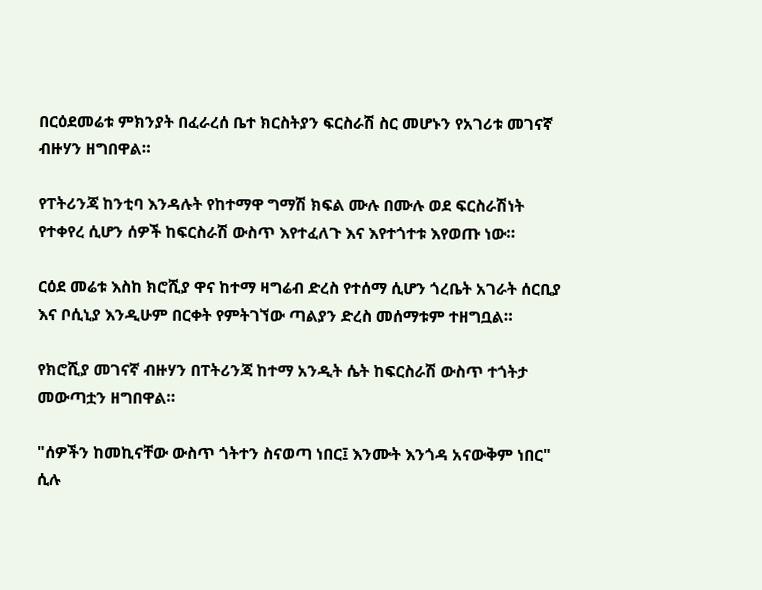በርዕደመሬቱ ምክንያት በፈራረሰ ቤተ ክርስትያን ፍርስራሽ ስር መሆኑን የአገሪቱ መገናኛ ብዙሃን ዘግበዋል።

የፐትሪንጃ ከንቲባ እንዳሉት የከተማዋ ግማሽ ክፍል ሙሉ በሙሉ ወደ ፍርስራሽነት የተቀየረ ሲሆን ሰዎች ከፍርስራሽ ውስጥ እየተፈለጉ እና እየተጎተቱ እየወጡ ነው።

ርዕደ መሬቱ እስከ ክሮሺያ ዋና ከተማ ዛግሬብ ድረስ የተሰማ ሲሆን ጎረቤት አገራት ሰርቢያ እና ቦሲኒያ እንዲሁም በርቀት የምትገኘው ጣልያን ድረስ መሰማቱም ተዘግቧል።

የክሮሺያ መገናኛ ብዙሃን በፐትሪንጃ ከተማ አንዲት ሴት ከፍርስራሽ ውስጥ ተጎትታ መውጣቷን ዘግበዋል።

"ሰዎችን ከመኪናቸው ውስጥ ጎትተን ስናወጣ ነበር፤ እንሙት እንጎዳ አናውቅም ነበር" ሲሉ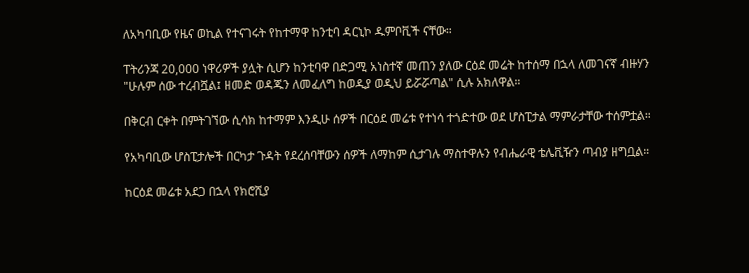ለአካባቢው የዜና ወኪል የተናገሩት የከተማዋ ከንቲባ ዳርኒኮ ዱምቦቪች ናቸው።

ፐትሪንጃ 20,000 ነዋሪዎች ያሏት ሲሆን ከንቲባዋ በድጋሚ አነስተኛ መጠን ያለው ርዕደ መሬት ከተሰማ በኋላ ለመገናኛ ብዙሃን "ሁሉም ሰው ተረብሿል፤ ዘመድ ወዳጁን ለመፈለግ ከወዲያ ወዲህ ይሯሯጣል" ሲሉ አክለዋል።

በቅርብ ርቀት በምትገኘው ሲሳክ ከተማም እንዲሁ ሰዎች በርዕደ መሬቱ የተነሳ ተጎድተው ወደ ሆስፒታል ማምራታቸው ተሰምቷል።

የአካባቢው ሆስፒታሎች በርካታ ጉዳት የደረሰባቸውን ሰዎች ለማከም ሲታገሉ ማስተዋሉን የብሔራዊ ቴሌቪዥን ጣብያ ዘግቧል።

ከርዕደ መሬቱ አደጋ በኋላ የክሮሺያ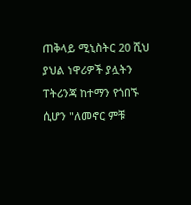ጠቅላይ ሚኒስትር 20 ሺህ ያህል ነዋሪዎች ያሏትን ፐትሪንጃ ከተማን የጎበኙ ሲሆን "ለመኖር ምቹ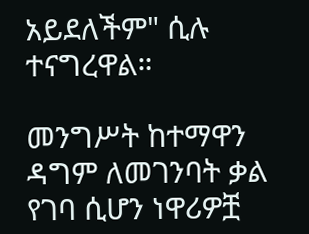አይደለችም" ሲሉ ተናግረዋል።

መንግሥት ከተማዋን ዳግም ለመገንባት ቃል የገባ ሲሆን ነዋሪዎቿ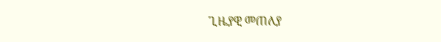ጊዜያዊ መጠለያ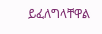ይፈለግላቸዋል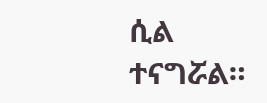ሲል ተናግሯል።